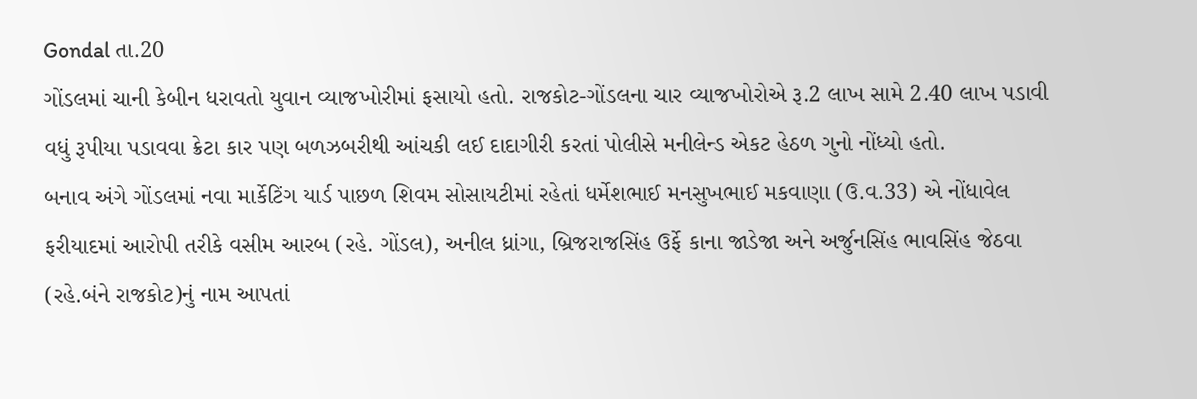Gondal તા.20
ગોંડલમાં ચાની કેબીન ધરાવતો યુવાન વ્યાજખોરીમાં ફસાયો હતો. રાજકોટ-ગોંડલના ચાર વ્યાજખોરોએ રૂ.2 લાખ સામે 2.40 લાખ પડાવી વધું રૂપીયા પડાવવા ક્રેટા કાર પણ બળઝબરીથી આંચકી લઈ દાદાગીરી કરતાં પોલીસે મનીલેન્ડ એકટ હેઠળ ગુનો નોંધ્યો હતો.
બનાવ અંગે ગોંડલમાં નવા માર્કેટિંગ યાર્ડ પાછળ શિવમ સોસાયટીમાં રહેતાં ધર્મેશભાઈ મનસુખભાઈ મકવાણા (ઉ.વ.33) એ નોંધાવેલ ફરીયાદમાં આરોપી તરીકે વસીમ આરબ (રહે. ગોંડલ), અનીલ ધ્રાંગા, બ્રિજરાજસિંહ ઉર્ફે કાના જાડેજા અને અર્જુનસિંહ ભાવસિંહ જેઠવા (રહે.બંને રાજકોટ)નું નામ આપતાં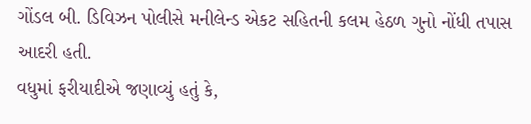ગોંડલ બી. ડિવિઝન પોલીસે મનીલેન્ડ એકટ સહિતની કલમ હેઠળ ગુનો નોંધી તપાસ આદરી હતી.
વધુમાં ફરીયાદીએ જણાવ્યું હતું કે,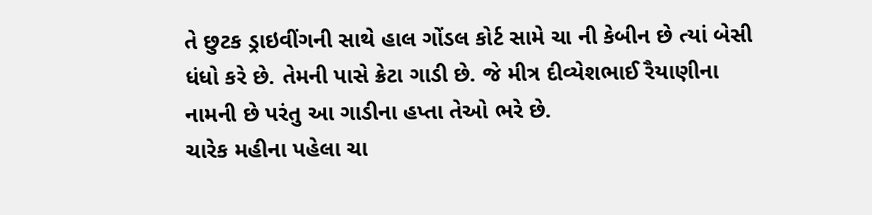તે છુટક ડ્રાઇવીંગની સાથે હાલ ગોંડલ કોર્ટ સામે ચા ની કેબીન છે ત્યાં બેસી ધંધો કરે છે. તેમની પાસે ક્રેટા ગાડી છે. જે મીત્ર દીવ્યેશભાઈ રૈયાણીના નામની છે પરંતુ આ ગાડીના હપ્તા તેઓ ભરે છે.
ચારેક મહીના પહેલા ચા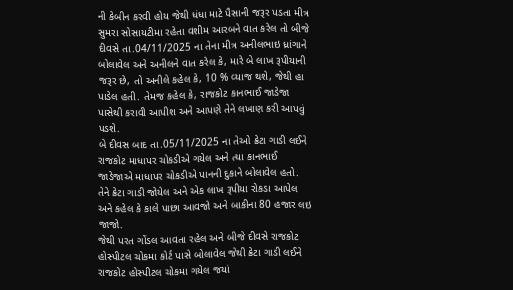ની કેબીન કરવી હોય જેથી ધંધા માટે પૈસાની જરૂર પડતા મીત્ર સુમરા સોસાયટીમા રહેતા વશીમ આરબને વાત કરેલ તો બીજે દીવસે તા.04/11/2025 ના તેના મીત્ર અનીલભાઇ ધ્રાંગાને બોલાવેલ અને અનીલને વાત કરેલ કે, મારે બે લાખ રૂપીયાની જરૂર છે, તો અનીલે કહેલ કે, 10 % વ્યાજ થશે, જેથી હા પાડેલ હતી. તેમજ કહેલ કે, રાજકોટ કાનભાઈ જાડેજા પાસેથી કરાવી આપીશ અને આપણે તેને લખાણ કરી આપવું પડશે.
બે દીવસ બાદ તા.05/11/2025 ના તેઓ ક્રેટા ગાડી લઈને રાજકોટ માધાપર ચોકડીએ ગયેલ અને ત્યા કાનભાઈ જાડેજાએ માધાપર ચોકડીએ પાનની દુકાને બોલાવેલ હતો. તેને ક્રેટા ગાડી જોયેલ અને એક લાખ રૂપીયા રોકડા આપેલ અને કહેલ કે કાલે પાછા આવજો અને બાકીના 80 હજાર લઇ જાજો.
જેથી પરત ગોંડલ આવતા રહેલ અને બીજે દીવસે રાજકોટ હોસ્પીટલ ચોકમા કોર્ટ પાસે બોલાવેલ જેથી ક્રેટા ગાડી લઈને રાજકોટ હોસ્પીટલ ચોકમા ગયેલ જયાં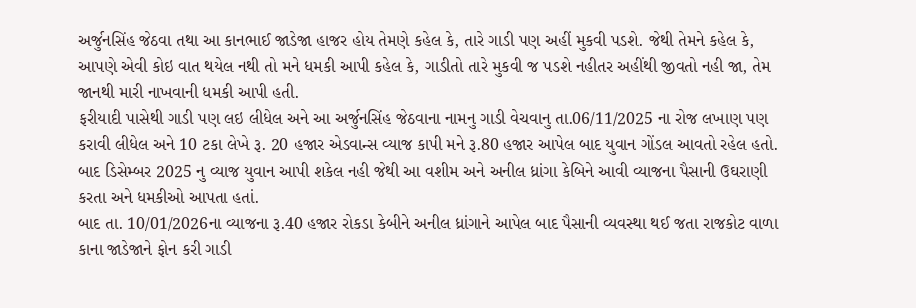અર્જુનસિંહ જેઠવા તથા આ કાનભાઈ જાડેજા હાજર હોય તેમણે કહેલ કે, તારે ગાડી પણ અહીં મુકવી પડશે. જેથી તેમને કહેલ કે, આપણે એવી કોઇ વાત થયેલ નથી તો મને ધમકી આપી કહેલ કે, ગાડીતો તારે મુકવી જ પડશે નહીતર અહીંથી જીવતો નહી જા, તેમ જાનથી મારી નાખવાની ધમકી આપી હતી.
ફરીયાદી પાસેથી ગાડી પણ લઇ લીધેલ અને આ અર્જુનસિંહ જેઠવાના નામનુ ગાડી વેચવાનુ તા.06/11/2025 ના રોજ લખાણ પણ કરાવી લીધેલ અને 10 ટકા લેખે રૂ. 20 હજાર એડવાન્સ વ્યાજ કાપી મને રૂ.80 હજાર આપેલ બાદ યુવાન ગોંડલ આવતો રહેલ હતો. બાદ ડિસેમ્બર 2025 નુ વ્યાજ યુવાન આપી શકેલ નહી જેથી આ વશીમ અને અનીલ ધ્રાંગા કેબિને આવી વ્યાજના પૈસાની ઉઘરાણી કરતા અને ધમકીઓ આપતા હતાં.
બાદ તા. 10/01/2026ના વ્યાજના રૂ.40 હજાર રોકડા કેબીને અનીલ ધ્રાંગાને આપેલ બાદ પૈસાની વ્યવસ્થા થઈ જતા રાજકોટ વાળા કાના જાડેજાને ફોન કરી ગાડી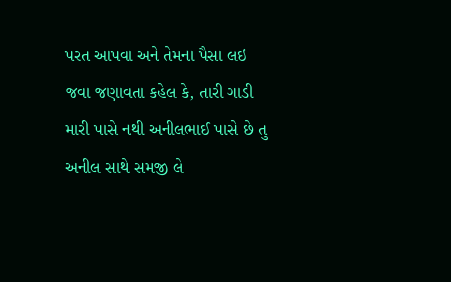પરત આપવા અને તેમના પૈસા લઇ જવા જણાવતા કહેલ કે, તારી ગાડી મારી પાસે નથી અનીલભાઈ પાસે છે તુ અનીલ સાથે સમજી લે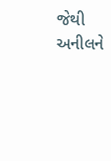જેથી અનીલને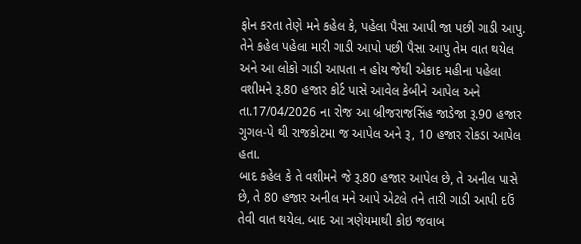ફોન કરતા તેણે મને કહેલ કે, પહેલા પૈસા આપી જા પછી ગાડી આપુ.
તેને કહેલ પહેલા મારી ગાડી આપો પછી પૈસા આપુ તેમ વાત થયેલ અને આ લોકો ગાડી આપતા ન હોય જેથી એકાદ મહીના પહેલા વશીમને રૂ.80 હજાર કોર્ટ પાસે આવેલ કેબીને આપેલ અને તા.17/04/2026 ના રોજ આ બ્રીજરાજસિંહ જાડેજા રૂ.90 હજાર ગુગલ-પે થી રાજકોટમા જ આપેલ અને રૂ, 10 હજાર રોકડા આપેલ હતા.
બાદ કહેલ કે તે વશીમને જે રૂ.80 હજાર આપેલ છે, તે અનીલ પાસે છે, તે 80 હજાર અનીલ મને આપે એટલે તને તારી ગાડી આપી દઉં તેવી વાત થયેલ. બાદ આ ત્રણેયમાથી કોઇ જવાબ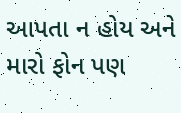આપતા ન હોય અને મારો ફોન પણ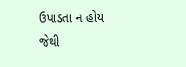ઉપાડતા ન હોય જેથી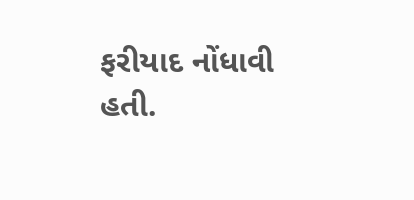ફરીયાદ નોંધાવી હતી.